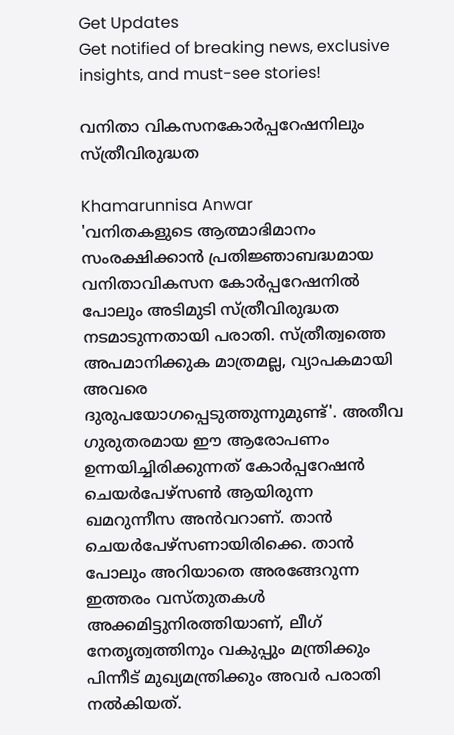Get Updates
Get notified of breaking news, exclusive insights, and must-see stories!

വനിതാ വികസനകോര്‍പ്പറേഷനിലും സ്ത്രീവിരുദ്ധത

Khamarunnisa Anwar
'വനിതകളുടെ ആത്മാഭിമാനം സംരക്ഷിക്കാന്‍ പ്രതിജ്ഞാബദ്ധമായ വനിതാവികസന കോര്‍പ്പറേഷനില്‍ പോലും അടിമുടി സ്ത്രീവിരുദ്ധത നടമാടുന്നതായി പരാതി. സ്ത്രീത്വത്തെ അപമാനിക്കുക മാത്രമല്ല, വ്യാപകമായി അവരെ ദുരുപയോഗപ്പെടുത്തുന്നുമുണ്ട്'. അതീവ ഗുരുതരമായ ഈ ആരോപണം ഉന്നയിച്ചിരിക്കുന്നത് കോര്‍പ്പറേഷന്‍ ചെയര്‍പേഴ്‌സണ്‍ ആയിരുന്ന ഖമറുന്നീസ അന്‍വറാണ്. താന്‍ ചെയര്‍പേഴ്‌സണായിരിക്കെ. താന്‍ പോലും അറിയാതെ അരങ്ങേറുന്ന ഇത്തരം വസ്തുതകള്‍ അക്കമിട്ടുനിരത്തിയാണ്, ലീഗ് നേതൃത്വത്തിനും വകുപ്പും മന്ത്രിക്കും പിന്നീട് മുഖ്യമന്ത്രിക്കും അവര്‍ പരാതി നല്‍കിയത്.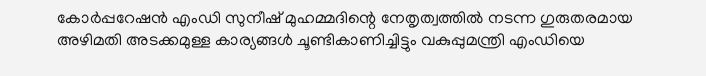കോര്‍പ്പറേഷന്‍ എംഡി സുനീഷ് മുഹമ്മദിന്റെ നേതൃത്വത്തില്‍ നടന്ന ഗുരുതരമായ അഴിമതി അടക്കമുള്ള കാര്യങ്ങള്‍ ചൂണ്ടികാണിച്ചിട്ടും വകുപ്പുമന്ത്രി എംഡിയെ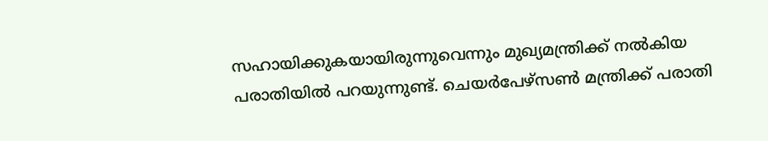സഹായിക്കുകയായിരുന്നുവെന്നും മുഖ്യമന്ത്രിക്ക് നല്‍കിയ പരാതിയില്‍ പറയുന്നുണ്ട്. ചെയര്‍പേഴ്‌സണ്‍ മന്ത്രിക്ക് പരാതി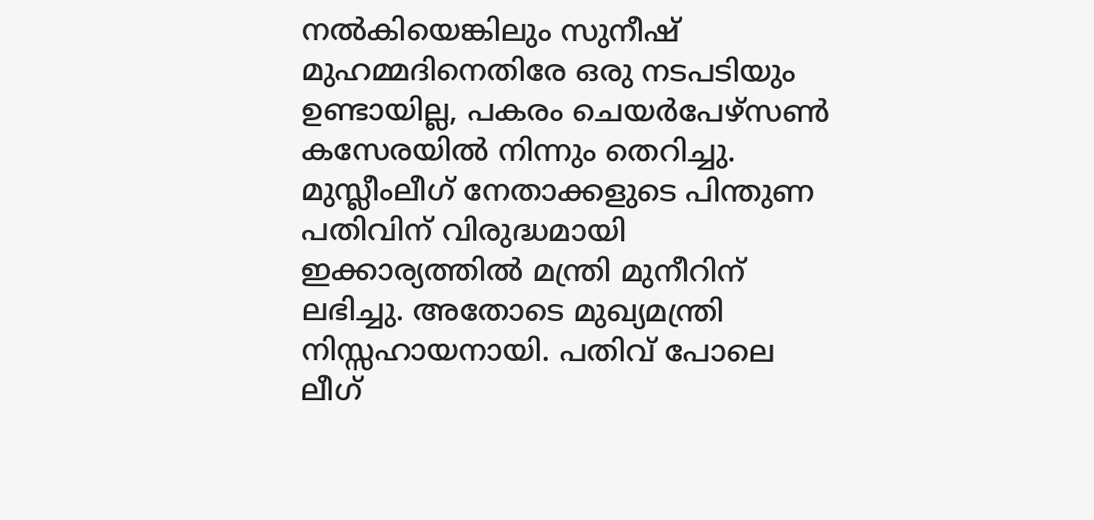നല്‍കിയെങ്കിലും സുനീഷ് മുഹമ്മദിനെതിരേ ഒരു നടപടിയും ഉണ്ടായില്ല, പകരം ചെയര്‍പേഴ്‌സണ്‍ കസേരയില്‍ നിന്നും തെറിച്ചു. മുസ്ലീംലീഗ് നേതാക്കളുടെ പിന്തുണ പതിവിന് വിരുദ്ധമായി ഇക്കാര്യത്തില്‍ മന്ത്രി മുനീറിന് ലഭിച്ചു. അതോടെ മുഖ്യമന്ത്രി നിസ്സഹായനായി. പതിവ് പോലെ ലീഗ്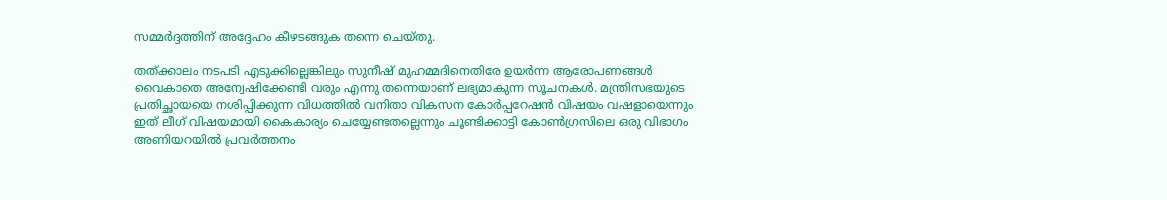സമ്മര്‍ദ്ദത്തിന് അദ്ദേഹം കീഴടങ്ങുക തന്നെ ചെയ്തു.

തത്ക്കാലം നടപടി എടുക്കില്ലെങ്കിലും സുനീഷ് മുഹമ്മദിനെതിരേ ഉയര്‍ന്ന ആരോപണങ്ങള്‍ വൈകാതെ അന്വേഷിക്കേണ്ടി വരും എന്നു തന്നെയാണ് ലഭ്യമാകുന്ന സൂചനകള്‍. മന്ത്രിസഭയുടെ പ്രതിച്ഛായയെ നശിപ്പിക്കുന്ന വിധത്തില്‍ വനിതാ വികസന കോര്‍പ്പറേഷന്‍ വിഷയം വഷളായെന്നും ഇത് ലീഗ് വിഷയമായി കൈകാര്യം ചെയ്യേണ്ടതല്ലെന്നും ചൂണ്ടിക്കാട്ടി കോണ്‍ഗ്രസിലെ ഒരു വിഭാഗം അണിയറയില്‍ പ്രവര്‍ത്തനം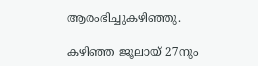ആരംഭിച്ചുകഴിഞ്ഞു.

കഴിഞ്ഞ ജൂലായ് 27നും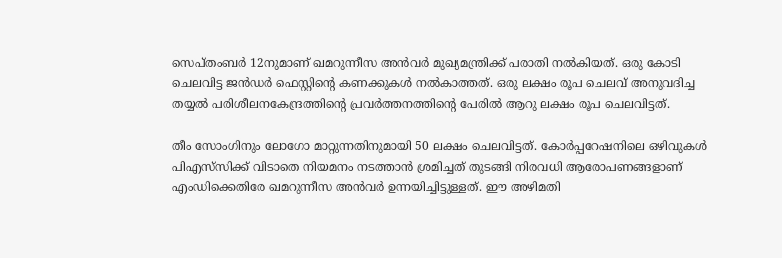സെപ്തംബര്‍ 12നുമാണ് ഖമറുന്നീസ അന്‍വര്‍ മുഖ്യമന്ത്രിക്ക് പരാതി നല്‍കിയത്. ഒരു കോടി ചെലവിട്ട ജന്‍ഡര്‍ ഫെസ്റ്റിന്റെ കണക്കുകള്‍ നല്‍കാത്തത്. ഒരു ലക്ഷം രൂപ ചെലവ് അനുവദിച്ച തയ്യല്‍ പരിശീലനകേന്ദ്രത്തിന്റെ പ്രവര്‍ത്തനത്തിന്റെ പേരില്‍ ആറു ലക്ഷം രൂപ ചെലവിട്ടത്.

തീം സോംഗിനും ലോഗോ മാറ്റുന്നതിനുമായി 50 ലക്ഷം ചെലവിട്ടത്. കോര്‍പ്പറേഷനിലെ ഒഴിവുകള്‍ പിഎസ്‌സിക്ക് വിടാതെ നിയമനം നടത്താന്‍ ശ്രമിച്ചത് തുടങ്ങി നിരവധി ആരോപണങ്ങളാണ് എംഡിക്കെതിരേ ഖമറുന്നീസ അന്‍വര്‍ ഉന്നയിച്ചിട്ടുള്ളത്. ഈ അഴിമതി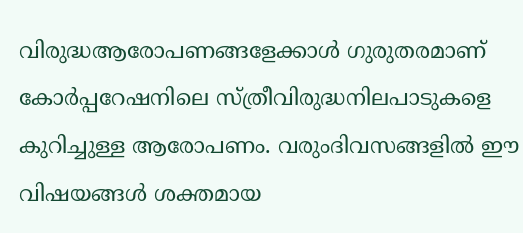വിരുദ്ധആരോപണങ്ങളേക്കാള്‍ ഗുരുതരമാണ് കോര്‍പ്പറേഷനിലെ സ്ത്രീവിരുദ്ധനിലപാടുകളെ കുറിച്ചുള്ള ആരോപണം. വരുംദിവസങ്ങളില്‍ ഈ വിഷയങ്ങള്‍ ശക്തമായ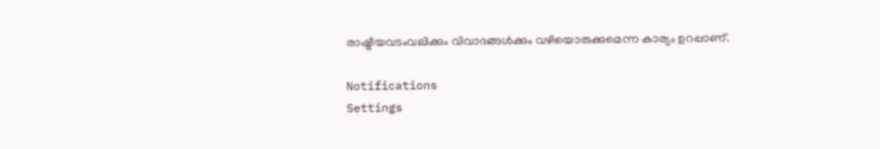രാഷ്ട്രീയവടംവലിക്കും വിവാദങ്ങള്‍ക്കും വഴിയൊരുക്കുമെന്ന കാര്യം ഉറപ്പാണ്.

Notifications
Settings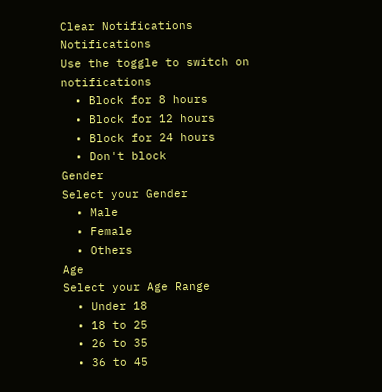Clear Notifications
Notifications
Use the toggle to switch on notifications
  • Block for 8 hours
  • Block for 12 hours
  • Block for 24 hours
  • Don't block
Gender
Select your Gender
  • Male
  • Female
  • Others
Age
Select your Age Range
  • Under 18
  • 18 to 25
  • 26 to 35
  • 36 to 45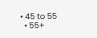• 45 to 55
  • 55+